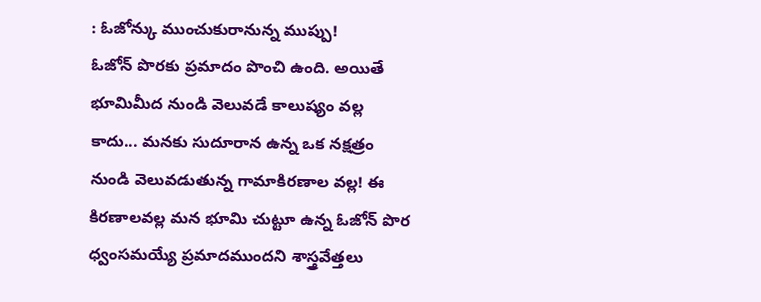: ఓజోన్కు ముంచుకురానున్న ముప్పు!
ఓజోన్ పొరకు ప్రమాదం పొంచి ఉంది. అయితే భూమిమీద నుండి వెలువడే కాలుష్యం వల్ల కాదు... మనకు సుదూరాన ఉన్న ఒక నక్షత్రం నుండి వెలువడుతున్న గామాకిరణాల వల్ల! ఈ కిరణాలవల్ల మన భూమి చుట్టూ ఉన్న ఓజోన్ పొర ధ్వంసమయ్యే ప్రమాదముందని శాస్త్రవేత్తలు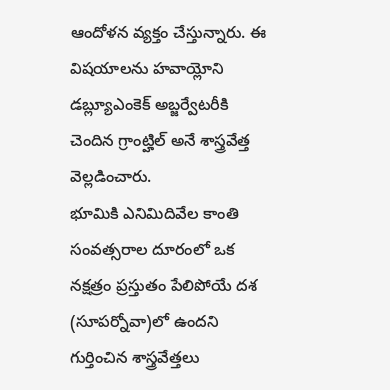ఆందోళన వ్యక్తం చేస్తున్నారు. ఈ విషయాలను హవాయ్లోని డబ్ల్యూఎంకెక్ అబ్జర్వేటరీకి చెందిన గ్రాంట్హిల్ అనే శాస్త్రవేత్త వెల్లడించారు.
భూమికి ఎనిమిదివేల కాంతి సంవత్సరాల దూరంలో ఒక నక్షత్రం ప్రస్తుతం పేలిపోయే దశ (సూపర్నోవా)లో ఉందని గుర్తించిన శాస్త్రవేత్తలు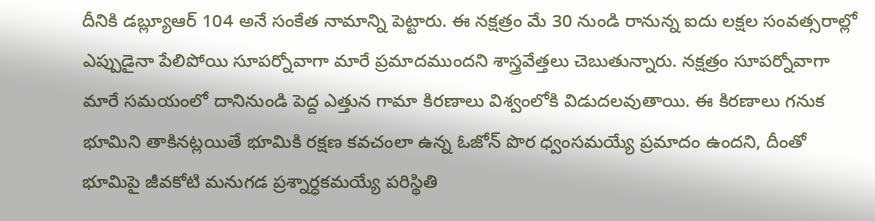దీనికి డబ్ల్యూఆర్ 104 అనే సంకేత నామాన్ని పెట్టారు. ఈ నక్షత్రం మే 30 నుండి రానున్న ఐదు లక్షల సంవత్సరాల్లో ఎప్పుడైనా పేలిపోయి సూపర్నోవాగా మారే ప్రమాదముందని శాస్త్రవేత్తలు చెబుతున్నారు. నక్షత్రం సూపర్నోవాగా మారే సమయంలో దానినుండి పెద్ద ఎత్తున గామా కిరణాలు విశ్వంలోకి విడుదలవుతాయి. ఈ కిరణాలు గనుక భూమిని తాకినట్లయితే భూమికి రక్షణ కవచంలా ఉన్న ఓజోన్ పొర ధ్వంసమయ్యే ప్రమాదం ఉందని, దీంతో భూమిపై జీవకోటి మనుగడ ప్రశ్నార్ధకమయ్యే పరిస్థితి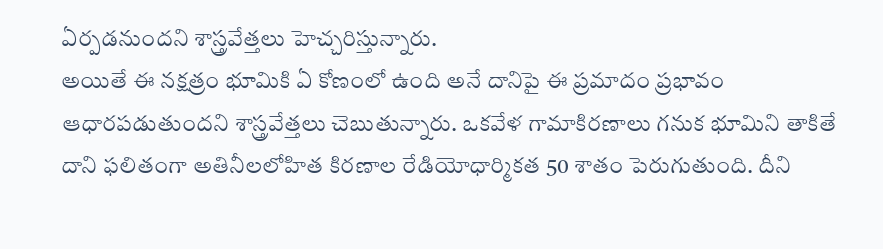ఏర్పడనుందని శాస్త్రవేత్తలు హెచ్చరిస్తున్నారు.
అయితే ఈ నక్షత్రం భూమికి ఏ కోణంలో ఉంది అనే దానిపై ఈ ప్రమాదం ప్రభావం ఆధారపడుతుందని శాస్త్రవేత్తలు చెబుతున్నారు. ఒకవేళ గామాకిరణాలు గనుక భూమిని తాకితే దాని ఫలితంగా అతినీలలోహిత కిరణాల రేడియోధార్మికత 50 శాతం పెరుగుతుంది. దీని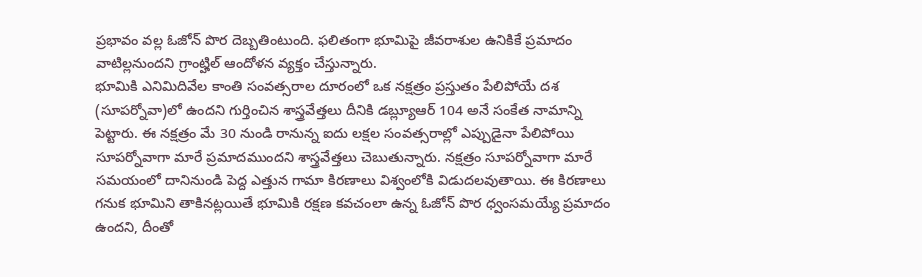ప్రభావం వల్ల ఓజోన్ పొర దెబ్బతింటుంది. ఫలితంగా భూమిపై జీవరాశుల ఉనికికే ప్రమాదం వాటిల్లనుందని గ్రాంట్హిల్ ఆందోళన వ్యక్తం చేస్తున్నారు.
భూమికి ఎనిమిదివేల కాంతి సంవత్సరాల దూరంలో ఒక నక్షత్రం ప్రస్తుతం పేలిపోయే దశ (సూపర్నోవా)లో ఉందని గుర్తించిన శాస్త్రవేత్తలు దీనికి డబ్ల్యూఆర్ 104 అనే సంకేత నామాన్ని పెట్టారు. ఈ నక్షత్రం మే 30 నుండి రానున్న ఐదు లక్షల సంవత్సరాల్లో ఎప్పుడైనా పేలిపోయి సూపర్నోవాగా మారే ప్రమాదముందని శాస్త్రవేత్తలు చెబుతున్నారు. నక్షత్రం సూపర్నోవాగా మారే సమయంలో దానినుండి పెద్ద ఎత్తున గామా కిరణాలు విశ్వంలోకి విడుదలవుతాయి. ఈ కిరణాలు గనుక భూమిని తాకినట్లయితే భూమికి రక్షణ కవచంలా ఉన్న ఓజోన్ పొర ధ్వంసమయ్యే ప్రమాదం ఉందని, దీంతో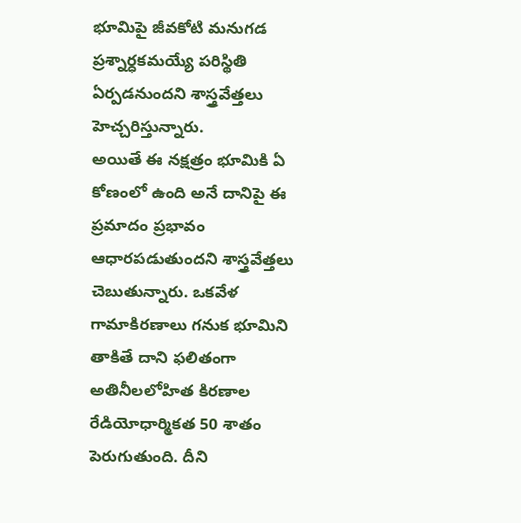భూమిపై జీవకోటి మనుగడ ప్రశ్నార్ధకమయ్యే పరిస్థితి ఏర్పడనుందని శాస్త్రవేత్తలు హెచ్చరిస్తున్నారు.
అయితే ఈ నక్షత్రం భూమికి ఏ కోణంలో ఉంది అనే దానిపై ఈ ప్రమాదం ప్రభావం ఆధారపడుతుందని శాస్త్రవేత్తలు చెబుతున్నారు. ఒకవేళ గామాకిరణాలు గనుక భూమిని తాకితే దాని ఫలితంగా అతినీలలోహిత కిరణాల రేడియోధార్మికత 50 శాతం పెరుగుతుంది. దీని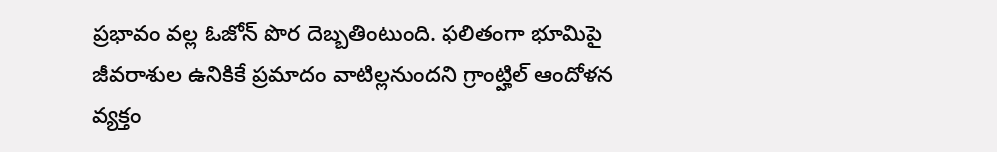ప్రభావం వల్ల ఓజోన్ పొర దెబ్బతింటుంది. ఫలితంగా భూమిపై జీవరాశుల ఉనికికే ప్రమాదం వాటిల్లనుందని గ్రాంట్హిల్ ఆందోళన వ్యక్తం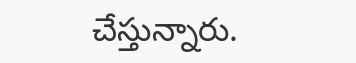చేస్తున్నారు.